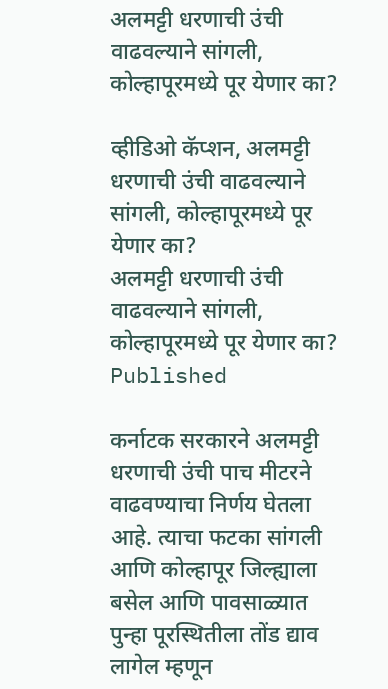अलमट्टी धरणाची उंची वाढवल्याने सांगली, कोल्हापूरमध्ये पूर येणार का?

व्हीडिओ कॅप्शन, अलमट्टी धरणाची उंची वाढवल्याने सांगली, कोल्हापूरमध्ये पूर येणार का?
अलमट्टी धरणाची उंची वाढवल्याने सांगली, कोल्हापूरमध्ये पूर येणार का?
Published

कर्नाटक सरकारने अलमट्टी धरणाची उंची पाच मीटरने वाढवण्याचा निर्णय घेतला आहे. त्याचा फटका सांगली आणि कोल्हापूर जिल्ह्याला बसेल आणि पावसाळ्यात पुन्हा पूरस्थितीला तोंड द्याव लागेल म्हणून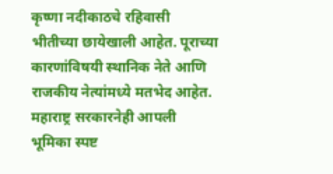कृष्णा नदीकाठचे रहिवासी भीतीच्या छायेखाली आहेत. पूराच्या कारणांविषयी स्थानिक नेते आणि राजकीय नेत्यांमध्ये मतभेद आहेत. महाराष्ट्र सरकारनेही आपली भूमिका स्पष्ट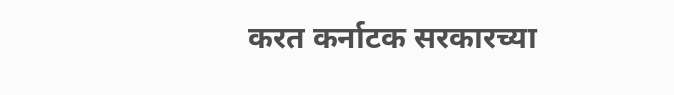करत कर्नाटक सरकारच्या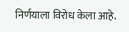निर्णयाला विरोध केला आहे.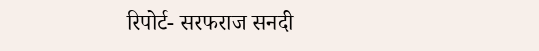रिपोर्ट- सरफराज सनदी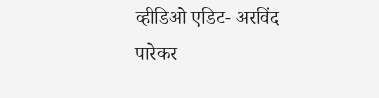व्हीडिओ एडिट- अरविंद पारेकर